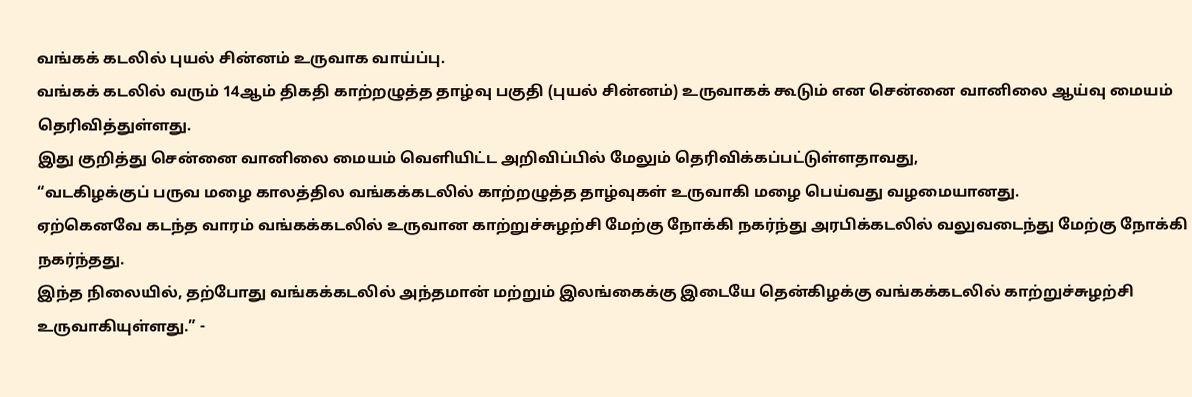வங்கக் கடலில் புயல் சின்னம் உருவாக வாய்ப்பு.
வங்கக் கடலில் வரும் 14ஆம் திகதி காற்றழுத்த தாழ்வு பகுதி (புயல் சின்னம்) உருவாகக் கூடும் என சென்னை வானிலை ஆய்வு மையம் தெரிவித்துள்ளது.
இது குறித்து சென்னை வானிலை மையம் வெளியிட்ட அறிவிப்பில் மேலும் தெரிவிக்கப்பட்டுள்ளதாவது,
“வடகிழக்குப் பருவ மழை காலத்தில வங்கக்கடலில் காற்றழுத்த தாழ்வுகள் உருவாகி மழை பெய்வது வழமையானது.
ஏற்கெனவே கடந்த வாரம் வங்கக்கடலில் உருவான காற்றுச்சுழற்சி மேற்கு நோக்கி நகர்ந்து அரபிக்கடலில் வலுவடைந்து மேற்கு நோக்கி நகர்ந்தது.
இந்த நிலையில், தற்போது வங்கக்கடலில் அந்தமான் மற்றும் இலங்கைக்கு இடையே தென்கிழக்கு வங்கக்கடலில் காற்றுச்சுழற்சி உருவாகியுள்ளது.” -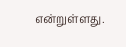என்றுள்ளது.